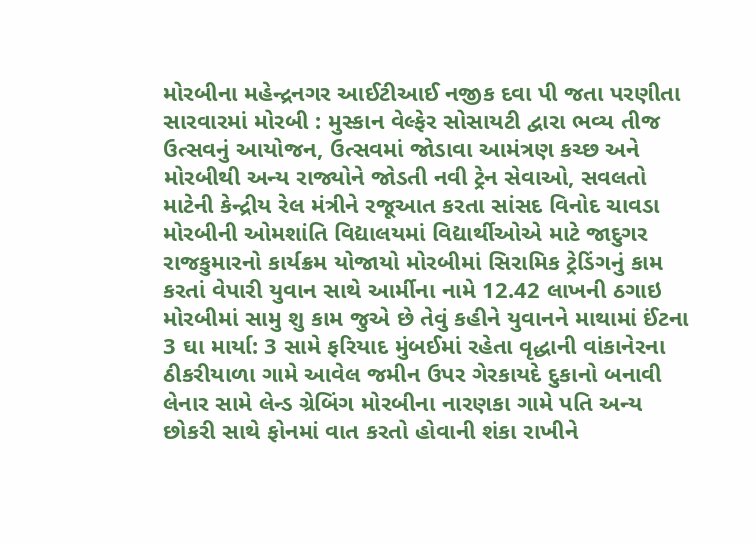મોરબીના મહેન્દ્રનગર આઈટીઆઈ નજીક દવા પી જતા પરણીતા સારવારમાં મોરબી : મુસ્કાન વેલ્ફેર સોસાયટી દ્વારા ભવ્ય તીજ ઉત્સવનું આયોજન, ઉત્સવમાં જોડાવા આમંત્રણ કચ્છ અને મોરબીથી અન્ય રાજ્યોને જોડતી નવી ટ્રેન સેવાઓ, સવલતો માટેની કેન્દ્રીય રેલ મંત્રીને રજૂઆત કરતા સાંસદ વિનોદ ચાવડા મોરબીની ઓમશાંતિ વિદ્યાલયમાં વિદ્યાર્થીઓએ માટે જાદુગર રાજકુમારનો કાર્યક્રમ યોજાયો મોરબીમાં સિરામિક ટ્રેડિંગનું કામ કરતાં વેપારી યુવાન સાથે આર્મીના નામે 12.42 લાખની ઠગાઇ મોરબીમાં સામુ શુ કામ જુએ છે તેવું કહીને યુવાનને માથામાં ઈંટના 3 ઘા માર્યા: 3 સામે ફરિયાદ મુંબઈમાં રહેતા વૃદ્ધાની વાંકાનેરના ઠીકરીયાળા ગામે આવેલ જમીન ઉપર ગેરકાયદે દુકાનો બનાવી લેનાર સામે લેન્ડ ગ્રેબિંગ મોરબીના નારણકા ગામે પતિ અન્ય છોકરી સાથે ફોનમાં વાત કરતો હોવાની શંકા રાખીને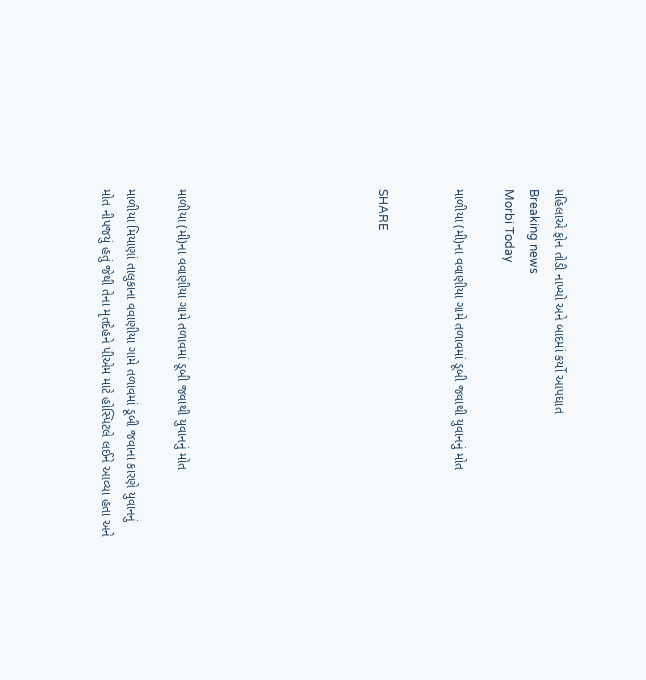મહિલાએ ફોન તોડી નાખ્યો અને બાદમાં કર્યો આપઘાત
Breaking news
Morbi Today

માળીયા (મી)ના વવાણીયા ગામે તળાવમાં ડૂબી જવાથી યુવાનનું મોત


SHARE







માળીયા (મી)ના વવાણીયા ગામે તળાવમાં ડૂબી જવાથી યુવાનનું મોત

માળીયા મિયાણાં તાલુકાના વવાણીયા ગામે તળાવમાં ડૂબી જવાના કારણે યુવાનનું મોત નીપજયું હતું જેથી તેના મૃતદેહને પીએમ માટે હોસ્પિટલે લઈને આવ્યા હતા અને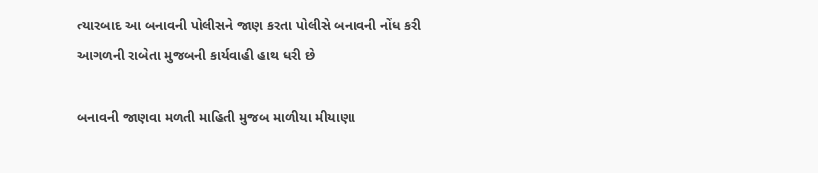ત્યારબાદ આ બનાવની પોલીસને જાણ કરતા પોલીસે બનાવની નોંધ કરી આગળની રાબેતા મુજબની કાર્યવાહી હાથ ધરી છે

બનાવની જાણવા મળતી માહિતી મુજબ માળીયા મીયાણા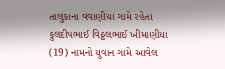તાલુકાના વવાણીયા ગામે રહેતા કુલદીપભાઈ વિઠ્ઠલભાઈ ખીમાણીયા (19) નામનો યુવાન ગામે આવેલ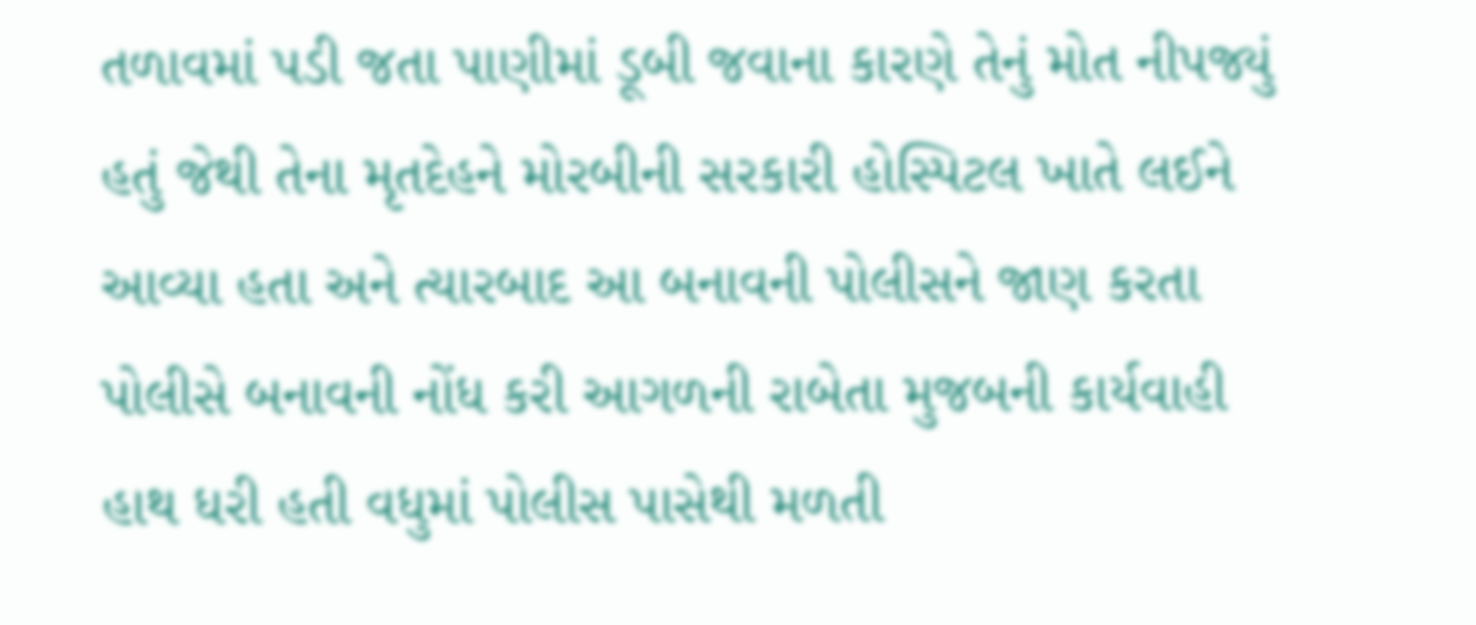તળાવમાં પડી જતા પાણીમાં ડૂબી જવાના કારણે તેનું મોત નીપજ્યું હતું જેથી તેના મૃતદેહને મોરબીની સરકારી હોસ્પિટલ ખાતે લઈને આવ્યા હતા અને ત્યારબાદ આ બનાવની પોલીસને જાણ કરતા પોલીસે બનાવની નોંધ કરી આગળની રાબેતા મુજબની કાર્યવાહી હાથ ધરી હતી વધુમાં પોલીસ પાસેથી મળતી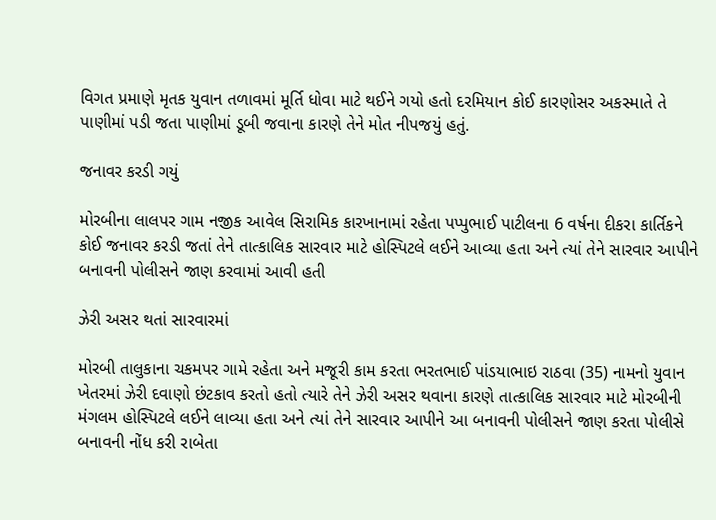વિગત પ્રમાણે મૃતક યુવાન તળાવમાં મૂર્તિ ધોવા માટે થઈને ગયો હતો દરમિયાન કોઈ કારણોસર અકસ્માતે તે પાણીમાં પડી જતા પાણીમાં ડૂબી જવાના કારણે તેને મોત નીપજયું હતું.

જનાવર કરડી ગયું

મોરબીના લાલપર ગામ નજીક આવેલ સિરામિક કારખાનામાં રહેતા પપ્પુભાઈ પાટીલના 6 વર્ષના દીકરા કાર્તિકને કોઈ જનાવર કરડી જતાં તેને તાત્કાલિક સારવાર માટે હોસ્પિટલે લઈને આવ્યા હતા અને ત્યાં તેને સારવાર આપીને બનાવની પોલીસને જાણ કરવામાં આવી હતી

ઝેરી અસર થતાં સારવારમાં

મોરબી તાલુકાના ચકમપર ગામે રહેતા અને મજૂરી કામ કરતા ભરતભાઈ પાંડયાભાઇ રાઠવા (35) નામનો યુવાન ખેતરમાં ઝેરી દવાણો છંટકાવ કરતો હતો ત્યારે તેને ઝેરી અસર થવાના કારણે તાત્કાલિક સારવાર માટે મોરબીની મંગલમ હોસ્પિટલે લઈને લાવ્યા હતા અને ત્યાં તેને સારવાર આપીને આ બનાવની પોલીસને જાણ કરતા પોલીસે બનાવની નોંધ કરી રાબેતા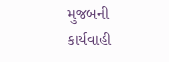મુજબની કાર્યવાહી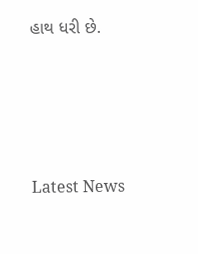હાથ ધરી છે.






Latest News